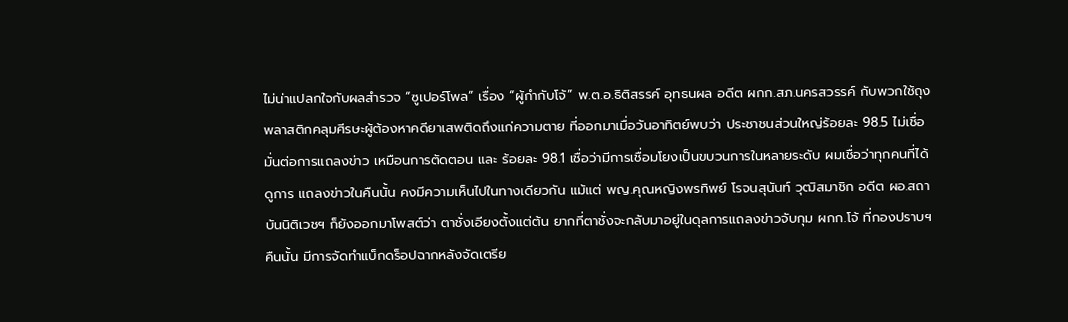ไม่น่าแปลกใจกับผลสำรวจ “ซูเปอร์โพล” เรื่อง “ผู้กำกับโจ้” พ.ต.อ.ธิติสรรค์ อุทธนผล อดีต ผกก.สภ.นครสวรรค์ กับพวกใช้ถุงพลาสติกคลุมศีรษะผู้ต้องหาคดียาเสพติดถึงแก่ความตาย ที่ออกมาเมื่อวันอาทิตย์พบว่า ประชาชนส่วนใหญ่ร้อยละ 98.5 ไม่เชื่อมั่นต่อการแถลงข่าว เหมือนการตัดตอน และ ร้อยละ 98.1 เชื่อว่ามีการเชื่อมโยงเป็นขบวนการในหลายระดับ ผมเชื่อว่าทุกคนที่ได้ดูการ แถลงข่าวในคืนนั้น คงมีความเห็นไปในทางเดียวกัน แม้แต่ พญ.คุณหญิงพรทิพย์ โรจนสุนันท์ วุฒิสมาชิก อดีต ผอ.สถาบันนิติเวชฯ ก็ยังออกมาโพสต์ว่า ตาชั่งเอียงตั้งแต่ต้น ยากที่ตาชั่งจะกลับมาอยู่ในดุลการแถลงข่าวจับกุม ผกก.โจ้ ที่กองปราบฯ คืนนั้น มีการจัดทำแบ็กดร็อปฉากหลังจัดเตรีย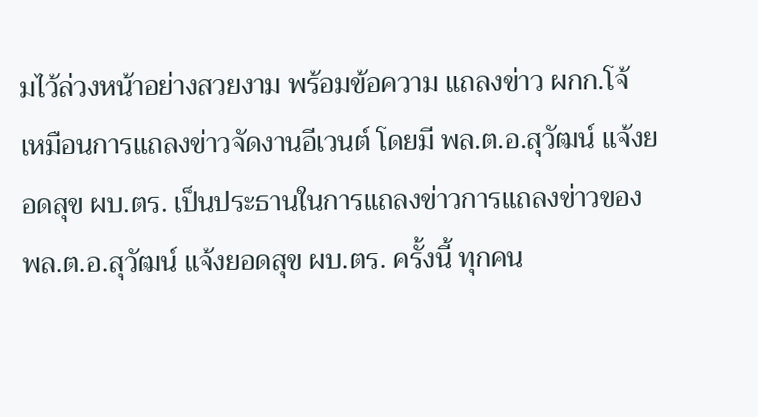มไว้ล่วงหน้าอย่างสวยงาม พร้อมข้อความ แถลงข่าว ผกก.โจ้ เหมือนการแถลงข่าวจัดงานอีเวนต์ โดยมี พล.ต.อ.สุวัฒน์ แจ้งยอดสุข ผบ.ตร. เป็นประธานในการแถลงข่าวการแถลงข่าวของ พล.ต.อ.สุวัฒน์ แจ้งยอดสุข ผบ.ตร. ครั้งนี้ ทุกคน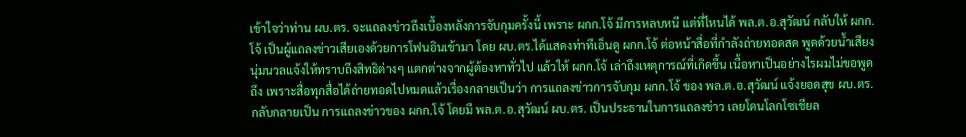เข้าใจว่าท่าน ผบ.ตร. จะแถลงข่าวถึงเบื้องหลังการจับกุมครั้งนี้ เพราะ ผกก.โจ้ มีการหลบหนี แต่ที่ไหนได้ พล.ต.อ.สุวัฒน์ กลับให้ ผกก.โจ้ เป็นผู้แถลงข่าวเสียเองด้วยการโฟนอินเข้ามา โดย ผบ.ตร.ได้แสดงท่าทีเอ็นดู ผกก.โจ้ ต่อหน้าสื่อที่กำลังถ่ายทอดสด พูดด้วยน้ำเสียงนุ่มนวลแจ้งให้ทราบถึงสิทธิต่างๆ แตกต่างจากผู้ต้องหาทั่วไป แล้วให้ ผกก.โจ้ เล่าถึงเหตุการณ์ที่เกิดขึ้น เนื้อหาเป็นอย่างไรผมไม่ขอพูดถึง เพราะสื่อทุกสื่อได้ถ่ายทอดไปหมดแล้วเรื่องกลายเป็นว่า การแถลงข่าวการจับกุม ผกก.โจ้ ของ พล.ต.อ.สุวัฒน์ แจ้งยอดสุข ผบ.ตร. กลับกลายเป็น การแถลงข่าวของ ผกก.โจ้ โดยมี พล.ต.อ.สุวัฒน์ ผบ.ตร. เป็นประธานในการแถลงข่าว เลยโดนโลกโซเชียล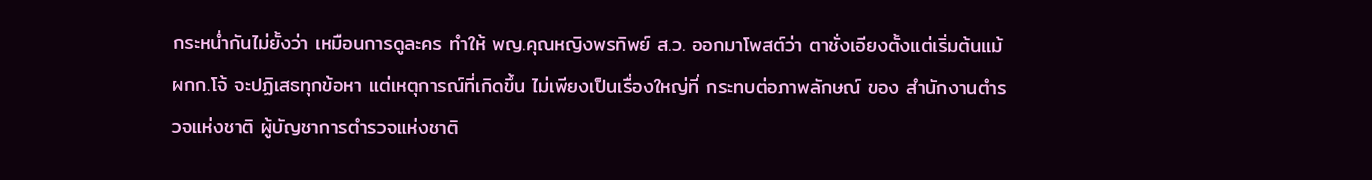กระหน่ำกันไม่ยั้งว่า เหมือนการดูละคร ทำให้ พญ.คุณหญิงพรทิพย์ ส.ว. ออกมาโพสต์ว่า ตาชั่งเอียงตั้งแต่เริ่มต้นแม้ ผกก.โจ้ จะปฏิเสธทุกข้อหา แต่เหตุการณ์ที่เกิดขึ้น ไม่เพียงเป็นเรื่องใหญ่ที่ กระทบต่อภาพลักษณ์ ของ สำนักงานตำรวจแห่งชาติ ผู้บัญชาการตำรวจแห่งชาติ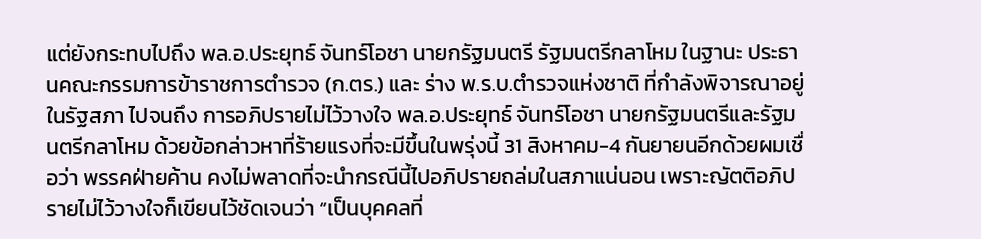แต่ยังกระทบไปถึง พล.อ.ประยุทธ์ จันทร์โอชา นายกรัฐมนตรี รัฐมนตรีกลาโหม ในฐานะ ประธานคณะกรรมการข้าราชการตำรวจ (ก.ตร.) และ ร่าง พ.ร.บ.ตำรวจแห่งชาติ ที่กำลังพิจารณาอยู่ในรัฐสภา ไปจนถึง การอภิปรายไม่ไว้วางใจ พล.อ.ประยุทธ์ จันทร์โอชา นายกรัฐมนตรีและรัฐมนตรีกลาโหม ด้วยข้อกล่าวหาที่ร้ายแรงที่จะมีขึ้นในพรุ่งนี้ 31 สิงหาคม-4 กันยายนอีกด้วยผมเชื่อว่า พรรคฝ่ายค้าน คงไม่พลาดที่จะนำกรณีนี้ไปอภิปรายถล่มในสภาแน่นอน เพราะญัตติอภิปรายไม่ไว้วางใจก็เขียนไว้ชัดเจนว่า “เป็นบุคคลที่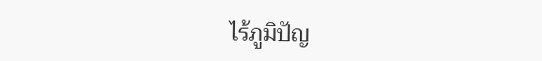ไร้ภูมิปัญ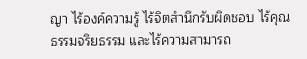ญา ไร้องค์ความรู้ ไร้จิตสำนึกรับผิดชอบ ไร้คุณธรรมจริยธรรม และไร้ความสามารถ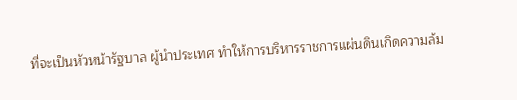ที่จะเป็นหัวหน้ารัฐบาล ผู้นำประเทศ ทำให้การบริหารราชการแผ่นดินเกิดความล้ม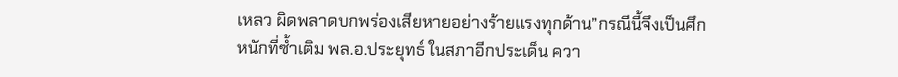เหลว ผิดพลาดบกพร่องเสียหายอย่างร้ายแรงทุกด้าน”กรณีนี้จึงเป็นศึกหนักที่ซ้ำเติม พล.อ.ประยุทธ์ ในสภาอีกประเด็น ควา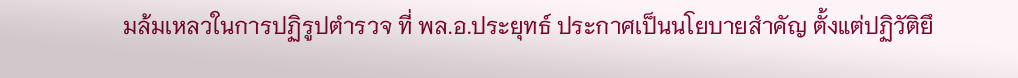มล้มเหลวในการปฏิรูปตำรวจ ที่ พล.อ.ประยุทธ์ ประกาศเป็นนโยบายสำคัญ ตั้งแต่ปฏิวัติยึ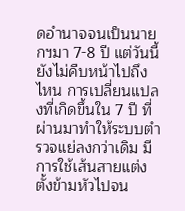ดอำนาจจนเป็นนายกฯมา 7-8 ปี แต่วันนี้ยังไม่คืบหน้าไปถึงไหน การเปลี่ยนแปลงที่เกิดขึ้นใน 7 ปี ที่ผ่านมาทำให้ระบบตำรวจแย่ลงกว่าเดิม มีการใช้เส้นสายแต่งตั้งข้ามหัวไปจน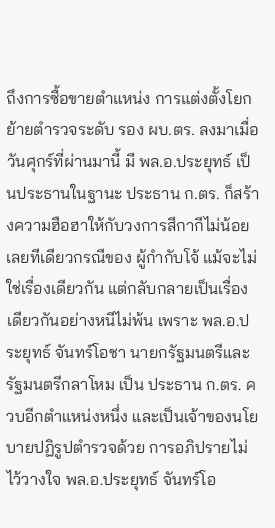ถึงการซื้อขายตำแหน่ง การแต่งตั้งโยกย้ายตำรวจระดับ รอง ผบ.ตร. ลงมาเมื่อวันศุกร์ที่ผ่านมานี้ มี พล.อ.ประยุทธ์ เป็นประธานในฐานะ ประธาน ก.ตร. ก็สร้างความฮือฮาให้กับวงการสีกากีไม่น้อยเลยทีเดียวกรณีของ ผู้กำกับโจ้ แม้จะไม่ใช่เรื่องเดียวกัน แต่กลับกลายเป็นเรื่องเดียวกันอย่างหนีไม่พ้น เพราะ พล.อ.ประยุทธ์ จันทร์โอชา นายกรัฐมนตรีและรัฐมนตรีกลาโหม เป็น ประธาน ก.ตร. ควบอีกตำแหน่งหนึ่ง และเป็นเจ้าของนโยบายปฏิรูปตำรวจด้วย การอภิปรายไม่ไว้วางใจ พล.อ.ประยุทธ์ จันทร์โอ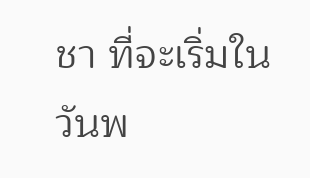ชา ที่จะเริ่มในวันพ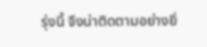รุ่งนี้ จึงน่าติดตามอย่างยิ่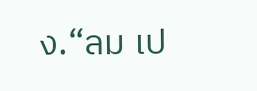ง.“ลม เป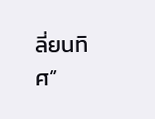ลี่ยนทิศ”